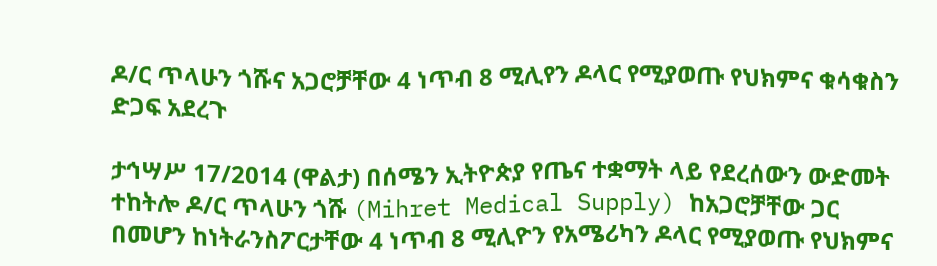ዶ/ር ጥላሁን ጎሹና አጋሮቻቸው 4 ነጥብ 8 ሚሊየን ዶላር የሚያወጡ የህክምና ቁሳቁስን ድጋፍ አደረጉ

ታኅሣሥ 17/2014 (ዋልታ) በሰሜን ኢትዮጵያ የጤና ተቋማት ላይ የደረሰውን ውድመት ተከትሎ ዶ/ር ጥላሁን ጎሹ (Mihret Medical Supply) ከአጋሮቻቸው ጋር በመሆን ከነትራንስፖርታቸው 4 ነጥብ 8 ሚሊዮን የአሜሪካን ዶላር የሚያወጡ የህክምና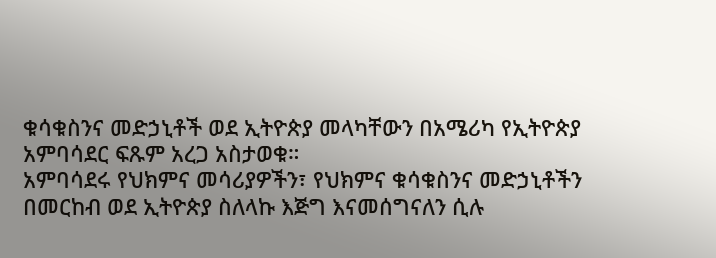ቁሳቁስንና መድኃኒቶች ወደ ኢትዮጵያ መላካቸውን በአሜሪካ የኢትዮጵያ አምባሳደር ፍጹም አረጋ አስታወቁ።
አምባሳደሩ የህክምና መሳሪያዎችን፣ የህክምና ቁሳቁስንና መድኃኒቶችን በመርከብ ወደ ኢትዮጵያ ስለላኩ እጅግ እናመሰግናለን ሲሉ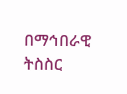በማኅበራዊ ትስስር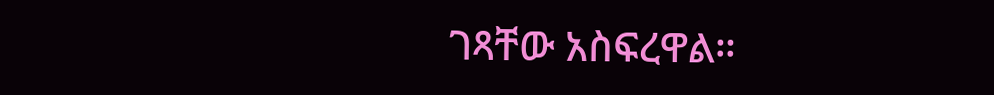ገጻቸው አስፍረዋል።